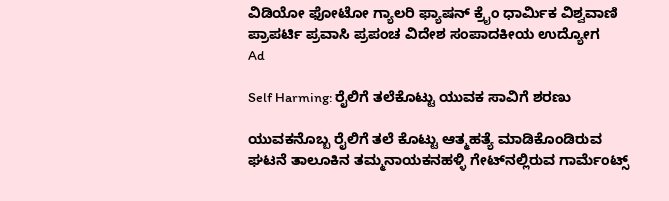ವಿಡಿಯೋ ಫೋಟೋ ಗ್ಯಾಲರಿ ಫ್ಯಾಷನ್ ಕ್ರೈಂ ಧಾರ್ಮಿಕ ವಿಶ್ವವಾಣಿ ಪ್ರಾಪರ್ಟಿ ಪ್ರವಾಸಿ ಪ್ರಪಂಚ ವಿದೇಶ ಸಂಪಾದಕೀಯ ಉದ್ಯೋಗ
Ad

Self Harming: ರೈಲಿಗೆ ತಲೆಕೊಟ್ಟು ಯುವಕ ಸಾವಿಗೆ ಶರಣು

ಯುವಕನೊಬ್ಬ ರೈಲಿಗೆ ತಲೆ ಕೊಟ್ಟು ಆತ್ಮಹತ್ಯೆ ಮಾಡಿಕೊಂಡಿರುವ ಘಟನೆ ತಾಲೂಕಿನ ತಮ್ಮನಾಯಕನಹಳ್ಳಿ ಗೇಟ್‌ನಲ್ಲಿರುವ ಗಾರ್ಮೆಂಟ್ಸ್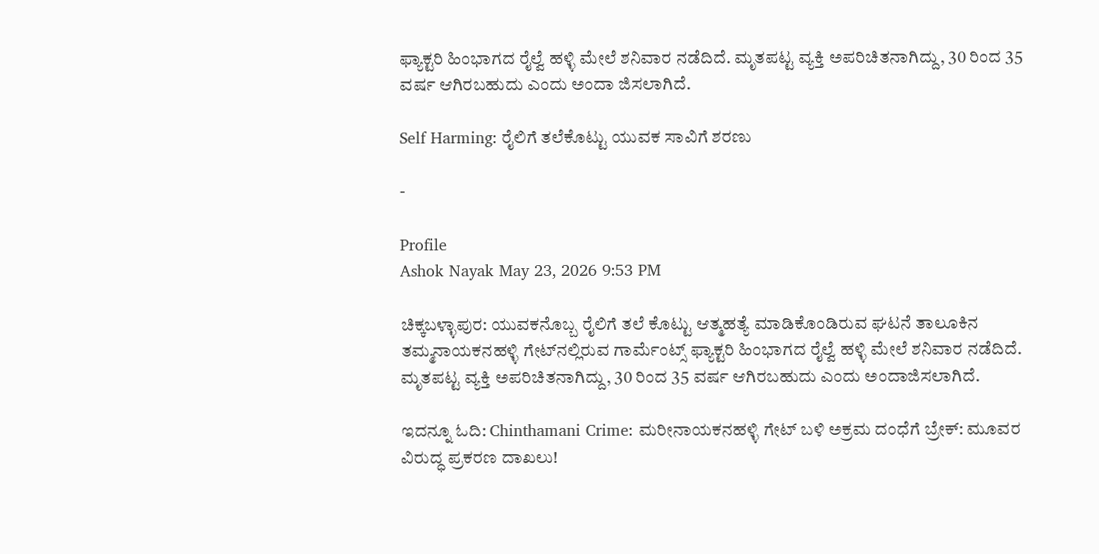ಫ್ಯಾಕ್ಟರಿ ಹಿಂಭಾಗದ ರೈಲ್ವೆ ಹಳ್ಳಿ ಮೇಲೆ ಶನಿವಾರ ನಡೆದಿದೆ. ಮೃತಪಟ್ಟ ವ್ಯಕ್ತಿ ಅಪರಿಚಿತನಾಗಿದ್ದು, 30 ರಿಂದ 35 ವರ್ಷ ಆಗಿರಬಹುದು ಎಂದು ಅಂದಾ ಜಿಸಲಾಗಿದೆ.

Self Harming: ರೈಲಿಗೆ ತಲೆಕೊಟ್ಟು ಯುವಕ ಸಾವಿಗೆ ಶರಣು

-

Profile
Ashok Nayak May 23, 2026 9:53 PM

ಚಿಕ್ಕಬಳ್ಳಾಪುರ: ಯುವಕನೊಬ್ಬ ರೈಲಿಗೆ ತಲೆ ಕೊಟ್ಟು ಆತ್ಮಹತ್ಯೆ ಮಾಡಿಕೊಂಡಿರುವ ಘಟನೆ ತಾಲೂಕಿನ ತಮ್ಮನಾಯಕನಹಳ್ಳಿ ಗೇಟ್‌ನಲ್ಲಿರುವ ಗಾರ್ಮೆಂಟ್ಸ್ ಫ್ಯಾಕ್ಟರಿ ಹಿಂಭಾಗದ ರೈಲ್ವೆ ಹಳ್ಳಿ ಮೇಲೆ ಶನಿವಾರ ನಡೆದಿದೆ. ಮೃತಪಟ್ಟ ವ್ಯಕ್ತಿ ಅಪರಿಚಿತನಾಗಿದ್ದು, 30 ರಿಂದ 35 ವರ್ಷ ಆಗಿರಬಹುದು ಎಂದು ಅಂದಾಜಿಸಲಾಗಿದೆ.

ಇದನ್ನೂ ಓದಿ: Chinthamani Crime: ಮರೀನಾಯಕನಹಳ್ಳಿ ಗೇಟ್ ಬಳಿ ಅಕ್ರಮ ದಂಧೆಗೆ ಬ್ರೇಕ್: ಮೂವರ ವಿರುದ್ಧ ಪ್ರಕರಣ ದಾಖಲು!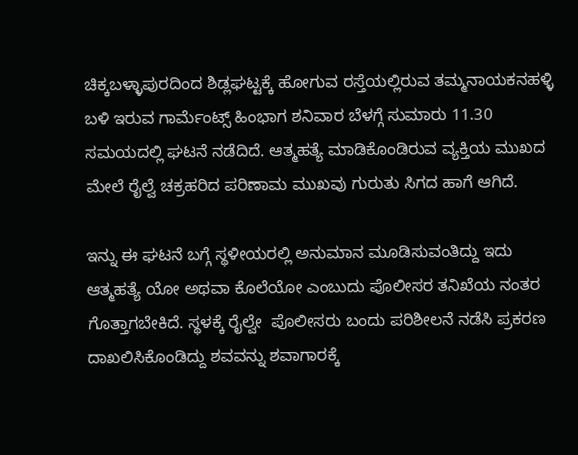ಚಿಕ್ಕಬಳ್ಳಾಪುರದಿಂದ ಶಿಡ್ಲಘಟ್ಟಕ್ಕೆ ಹೋಗುವ ರಸ್ತೆಯಲ್ಲಿರುವ ತಮ್ಮನಾಯಕನಹಳ್ಳಿ ಬಳಿ ಇರುವ ಗಾರ್ಮೆಂಟ್ಸ್ ಹಿಂಭಾಗ ಶನಿವಾರ ಬೆಳಗ್ಗೆ ಸುಮಾರು 11.30 ಸಮಯದಲ್ಲಿ ಘಟನೆ ನಡೆದಿದೆ. ಆತ್ಮಹತ್ಯೆ ಮಾಡಿಕೊಂಡಿರುವ ವ್ಯಕ್ತಿಯ ಮುಖದ ಮೇಲೆ ರೈಲ್ವೆ ಚಕ್ರಹರಿದ ಪರಿಣಾಮ ಮುಖವು ಗುರುತು ಸಿಗದ ಹಾಗೆ ಆಗಿದೆ.

ಇನ್ನು ಈ ಘಟನೆ ಬಗ್ಗೆ ಸ್ಥಳೀಯರಲ್ಲಿ ಅನುಮಾನ ಮೂಡಿಸುವಂತಿದ್ದು ಇದು ಆತ್ಮಹತ್ಯೆ ಯೋ ಅಥವಾ ಕೊಲೆಯೋ ಎಂಬುದು ಪೊಲೀಸರ ತನಿಖೆಯ ನಂತರ ಗೊತ್ತಾಗಬೇಕಿದೆ. ಸ್ಥಳಕ್ಕೆ ರೈಲ್ವೇ  ಪೊಲೀಸರು ಬಂದು ಪರಿಶೀಲನೆ ನಡೆಸಿ ಪ್ರಕರಣ ದಾಖಲಿಸಿಕೊಂಡಿದ್ದು ಶವವನ್ನು ಶವಾಗಾರಕ್ಕೆ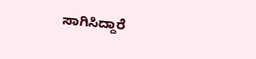ಸಾಗಿಸಿದ್ದಾರೆ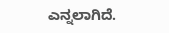ಎನ್ನಲಾಗಿದೆ.